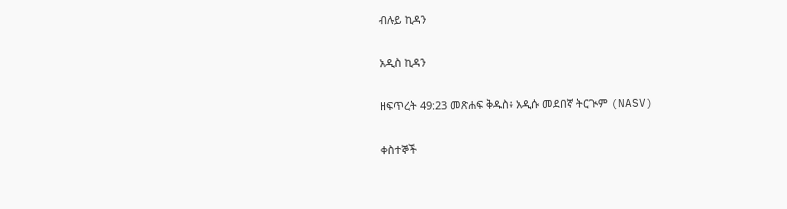ብሉይ ኪዳን

አዲስ ኪዳን

ዘፍጥረት 49:23 መጽሐፍ ቅዱስ፥ አዲሱ መደበኛ ትርጒም (NASV)

ቀስተኞች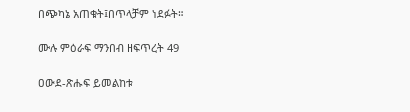በጭካኔ አጠቁት፤በጥላቻም ነደፉት።

ሙሉ ምዕራፍ ማንበብ ዘፍጥረት 49

ዐውደ-ጽሑፍ ይመልከቱ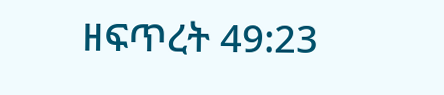ዘፍጥረት 49:23